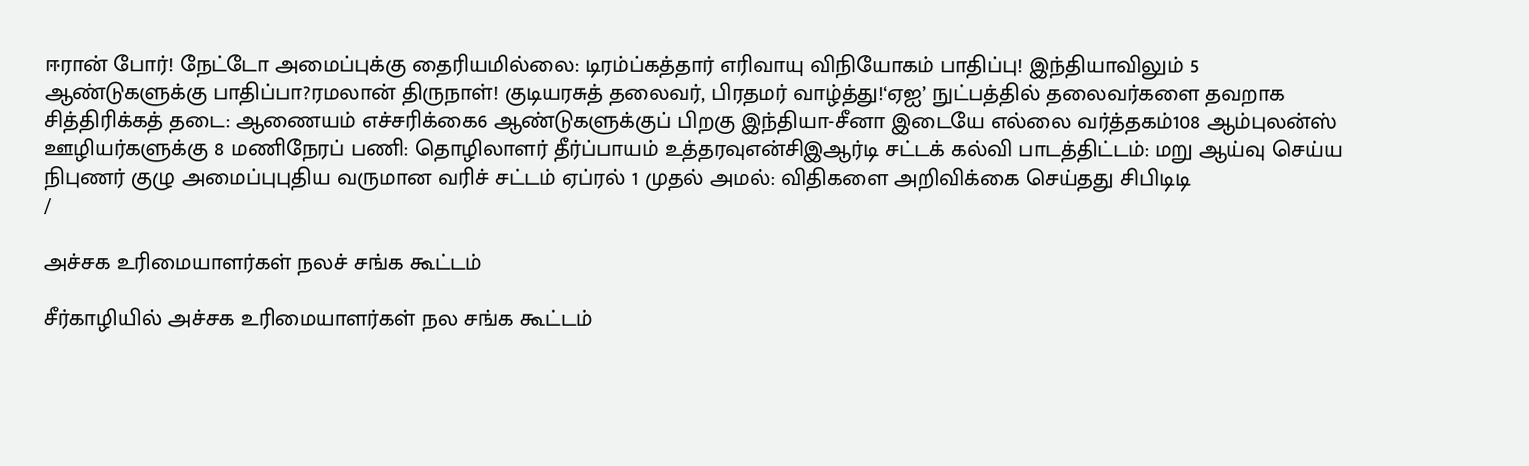ஈரான் போர்! நேட்டோ அமைப்புக்கு தைரியமில்லை: டிரம்ப்கத்தார் எரிவாயு விநியோகம் பாதிப்பு! இந்தியாவிலும் 5 ஆண்டுகளுக்கு பாதிப்பா?ரமலான் திருநாள்! குடியரசுத் தலைவர், பிரதமர் வாழ்த்து!‘ஏஐ’ நுட்பத்தில் தலைவர்களை தவறாக சித்திரிக்கத் தடை: ஆணையம் எச்சரிக்கை6 ஆண்டுகளுக்குப் பிறகு இந்தியா-சீனா இடையே எல்லை வர்த்தகம்108 ஆம்புலன்ஸ் ஊழியர்களுக்கு 8 மணிநேரப் பணி: தொழிலாளர் தீர்ப்பாயம் உத்தரவுஎன்சிஇஆர்டி சட்டக் கல்வி பாடத்திட்டம்: மறு ஆய்வு செய்ய நிபுணர் குழு அமைப்புபுதிய வருமான வரிச் சட்டம் ஏப்ரல் 1 முதல் அமல்: விதிகளை அறிவிக்கை செய்தது சிபிடிடி
/

அச்சக உரிமையாளர்கள் நலச் சங்க கூட்டம்

சீர்காழியில் அச்சக உரிமையாளர்கள் நல சங்க கூட்டம்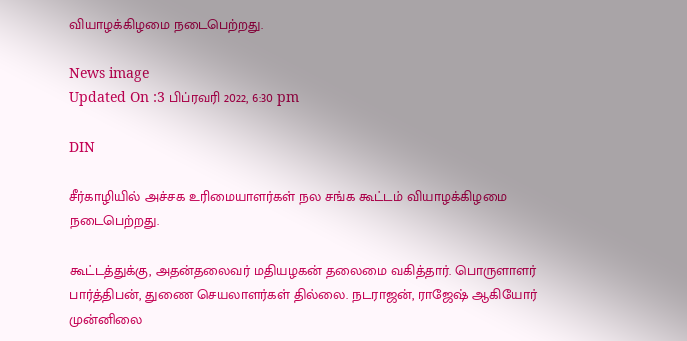வியாழக்கிழமை நடைபெற்றது.

News image
Updated On :3 பிப்ரவரி 2022, 6:30 pm

DIN

சீர்காழியில் அச்சக உரிமையாளர்கள் நல சங்க கூட்டம் வியாழக்கிழமை நடைபெற்றது.

கூட்டத்துக்கு, அதன்தலைவர் மதியழகன் தலைமை வகித்தார். பொருளாளர் பார்த்திபன், துணை செயலாளர்கள் தில்லை. நடராஜன், ராஜேஷ் ஆகியோர் முன்னிலை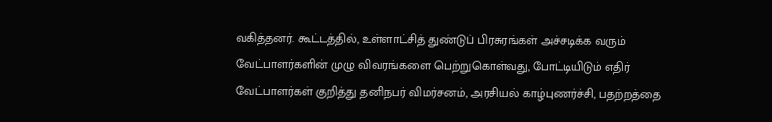வகித்தனர். கூட்டத்தில், உள்ளாட்சித் துண்டுப் பிரசுரங்கள் அச்சடிக்க வரும் வேட்பாளர்களின் முழு விவரங்களை பெற்றுகொள்வது, போட்டியிடும் எதிர் வேட்பாளர்கள் குறித்து தனிநபர் விமர்சனம், அரசியல் காழ்புணர்ச்சி, பதற்றத்தை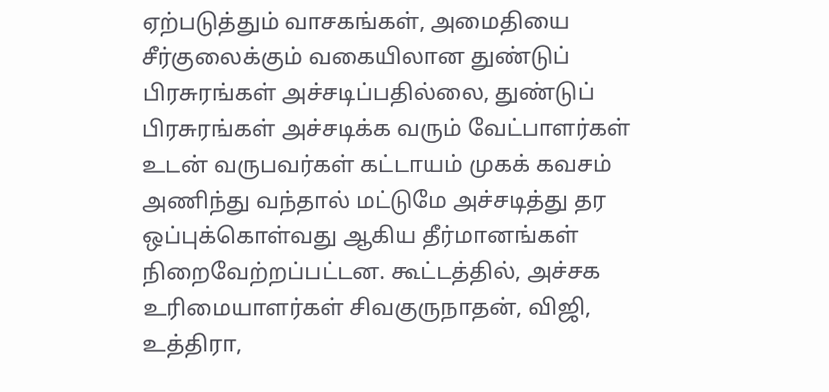ஏற்படுத்தும் வாசகங்கள், அமைதியை சீர்குலைக்கும் வகையிலான துண்டுப் பிரசுரங்கள் அச்சடிப்பதில்லை, துண்டுப் பிரசுரங்கள் அச்சடிக்க வரும் வேட்பாளர்கள் உடன் வருபவர்கள் கட்டாயம் முகக் கவசம் அணிந்து வந்தால் மட்டுமே அச்சடித்து தர ஒப்புக்கொள்வது ஆகிய தீர்மானங்கள் நிறைவேற்றப்பட்டன. கூட்டத்தில், அச்சக உரிமையாளர்கள் சிவகுருநாதன், விஜி, உத்திரா,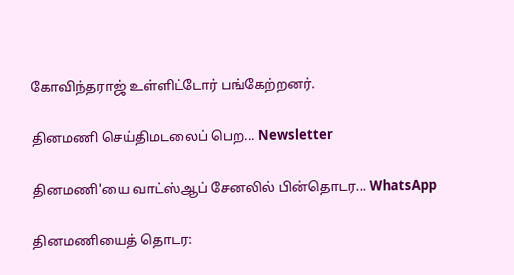கோவிந்தராஜ் உள்ளிட்டோர் பங்கேற்றனர்.

தினமணி செய்திமடலைப் பெற... Newsletter

தினமணி'யை வாட்ஸ்ஆப் சேனலில் பின்தொடர... WhatsApp

தினமணியைத் தொடர: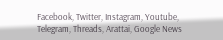Facebook, Twitter, Instagram, Youtube, Telegram, Threads, Arattai, Google News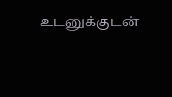உடனுக்குடன்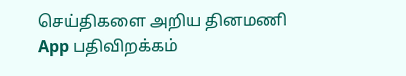செய்திகளை அறிய தினமணி App பதிவிறக்கம்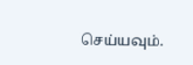செய்யவும்.